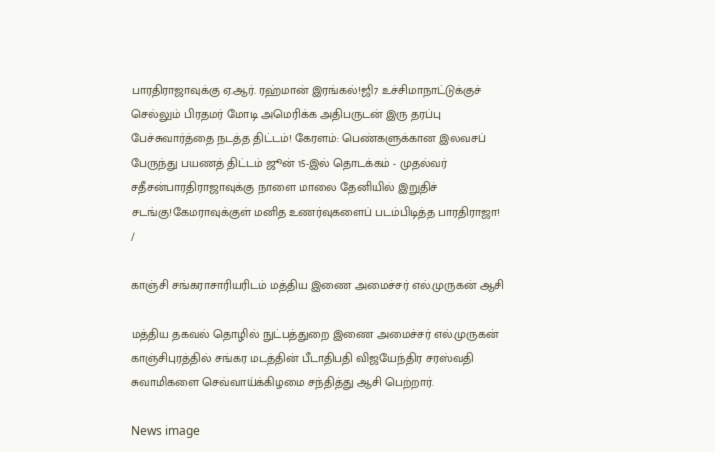பாரதிராஜாவுக்கு ஏ.ஆர். ரஹ்மான் இரங்கல்!ஜி7 உச்சிமாநாட்டுக்குச் செல்லும் பிரதமர் மோடி அமெரிக்க அதிபருடன் இரு தரப்பு பேச்சுவார்த்தை நடத்த திட்டம்! கேரளம்: பெண்களுக்கான இலவசப் பேருந்து பயணத் திட்டம் ஜூன் 15-இல் தொடக்கம் - முதல்வர் சதீசன்பாரதிராஜாவுக்கு நாளை மாலை தேனியில் இறுதிச் சடங்கு!கேமராவுக்குள் மனித உணர்வுகளைப் படம்பிடித்த பாரதிராஜா!
/

காஞ்சி சங்கராசாரியரிடம் மத்திய இணை அமைச்சர் எல்.முருகன் ஆசி

மத்திய தகவல் தொழில் நுட்பத்துறை இணை அமைச்சர் எல்.முருகன் காஞ்சிபுரத்தில் சங்கர மடத்தின் பீடாதிபதி விஜயேந்திர சரஸ்வதி சுவாமிகளை செவ்வாய்க்கிழமை சந்தித்து ஆசி பெற்றார்.

News image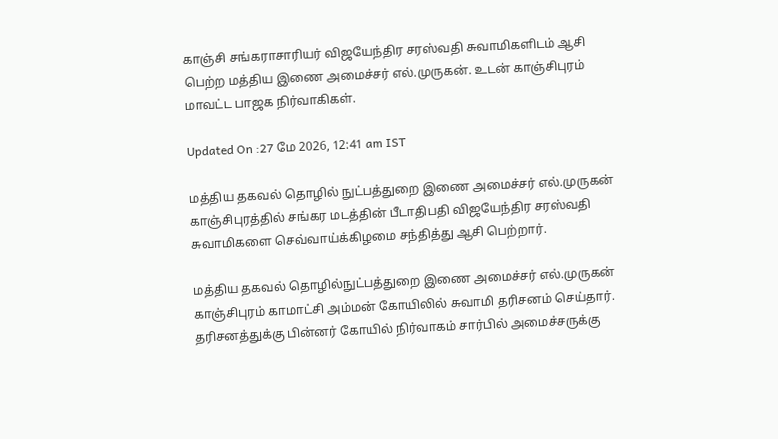காஞ்சி சங்கராசாரியர் விஜயேந்திர சரஸ்வதி சுவாமிகளிடம் ஆசி பெற்ற மத்திய இணை அமைச்சர் எல்.முருகன். உடன் காஞ்சிபுரம் மாவட்ட பாஜக நிர்வாகிகள்.

Updated On :27 மே 2026, 12:41 am IST

மத்திய தகவல் தொழில் நுட்பத்துறை இணை அமைச்சர் எல்.முருகன் காஞ்சிபுரத்தில் சங்கர மடத்தின் பீடாதிபதி விஜயேந்திர சரஸ்வதி சுவாமிகளை செவ்வாய்க்கிழமை சந்தித்து ஆசி பெற்றார்.

மத்திய தகவல் தொழில்நுட்பத்துறை இணை அமைச்சர் எல்.முருகன் காஞ்சிபுரம் காமாட்சி அம்மன் கோயிலில் சுவாமி தரிசனம் செய்தார். தரிசனத்துக்கு பின்னர் கோயில் நிர்வாகம் சார்பில் அமைச்சருக்கு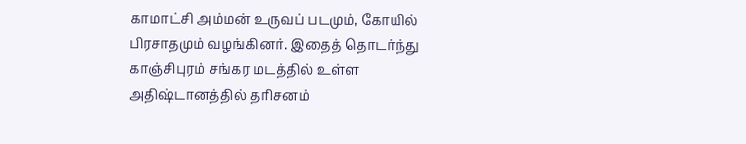காமாட்சி அம்மன் உருவப் படமும், கோயில் பிரசாதமும் வழங்கினர். இதைத் தொடர்ந்து காஞ்சிபுரம் சங்கர மடத்தில் உள்ள அதிஷ்டானத்தில் தரிசனம்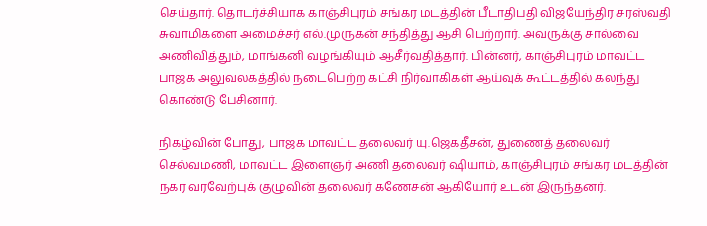செய்தார். தொடர்ச்சியாக காஞ்சிபுரம் சங்கர மடத்தின் பீடாதிபதி விஜயேந்திர சரஸ்வதி சுவாமிகளை அமைச்சர் எல்.முருகன் சந்தித்து ஆசி பெற்றார். அவருக்கு சால்வை அணிவித்தும், மாங்கனி வழங்கியும் ஆசீர்வதித்தார். பின்னர், காஞ்சிபுரம் மாவட்ட பாஜக அலுவலகத்தில் நடைபெற்ற கட்சி நிர்வாகிகள் ஆய்வுக் கூட்டத்தில் கலந்து கொண்டு பேசினார்.

நிகழ்வின் போது, பாஜக மாவட்ட தலைவர் யு.ஜெகதீசன், துணைத் தலைவர் செல்வமணி, மாவட்ட இளைஞர் அணி தலைவர் ஷியாம், காஞ்சிபுரம் சங்கர மடத்தின் நகர வரவேற்புக் குழுவின் தலைவர் கணேசன் ஆகியோர் உடன் இருந்தனர்.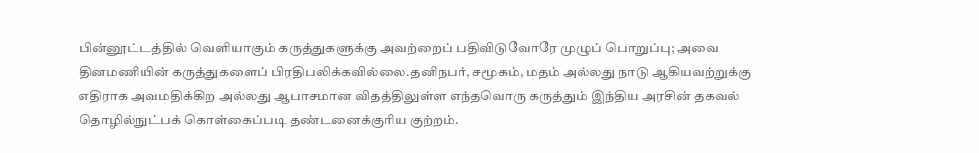பின்னூட்டத்தில் வெளியாகும் கருத்துகளுக்கு அவற்றைப் பதிவிடுவோரே முழுப் பொறுப்பு; அவை தினமணியின் கருத்துகளைப் பிரதிபலிக்கவில்லை.தனிநபர், சமூகம், மதம் அல்லது நாடு ஆகியவற்றுக்கு எதிராக அவமதிக்கிற அல்லது ஆபாசமான விதத்திலுள்ள எந்தவொரு கருத்தும் இந்திய அரசின் தகவல் தொழில்நுட்பக் கொள்கைப்படி தண்டனைக்குரிய குற்றம்.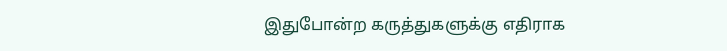இதுபோன்ற கருத்துகளுக்கு எதிராக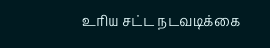உரிய சட்ட நடவடிக்கை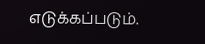எடுக்கப்படும்.